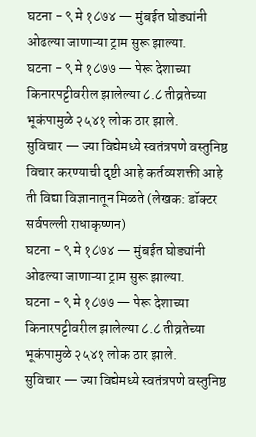घटना - ९ मे १८७४ — मुंबईत घोड्यांनी ओढल्या जाणाऱ्या ट्राम सुरू झाल्या.
घटना - ९ मे १८७७ — पेरू देशाच्या किनारपट्टीवरील झालेल्या ८.८ तीव्रतेच्या भूकंपामुळे २५४१ लोक ठार झाले.
सुविचार — ज्या विद्येमध्ये स्वतंत्रपणे वस्तुनिष्ठ विचार करण्याची दृष्टी आहे कर्तव्यशक्ती आहे ती विद्या विज्ञानातून मिळते (लेखक: डॉक्टर सर्वपल्ली राधाकृष्णन)
घटना - ९ मे १८७४ — मुंबईत घोड्यांनी ओढल्या जाणाऱ्या ट्राम सुरू झाल्या.
घटना - ९ मे १८७७ — पेरू देशाच्या किनारपट्टीवरील झालेल्या ८.८ तीव्रतेच्या भूकंपामुळे २५४१ लोक ठार झाले.
सुविचार — ज्या विद्येमध्ये स्वतंत्रपणे वस्तुनिष्ठ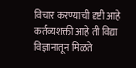विचार करण्याची दृष्टी आहे कर्तव्यशक्ती आहे ती विद्या विज्ञानातून मिळते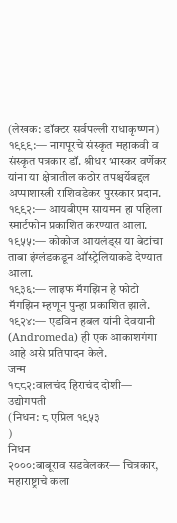(लेखक: डॉक्टर सर्वपल्ली राधाकृष्णन)
१९९९:— नागपूरचे संस्कृत महाकवी व संस्कृत पत्रकार डॉ. श्रीधर भास्कर वर्णेकर यांना या क्षेत्रातील कठोर तपश्चर्येबद्दल अप्पाशास्त्री राशिवडेकर पुरस्कार प्रदान.
१९९२:— आयबीएम सायमन हा पहिला स्मार्टफोन प्रकाशित करण्यात आला.
१९५५:— कोकोज आयलंड्स या बेटांचा ताबा इंग्लंडकडून ऑस्ट्रेलियाकडे देण्यात आला.
१९३६:— लाइफ मॅगझिन हे फोटो मॅगझिन म्हणून पुन्हा प्रकाशित झाले.
१९२४:— एडविन हबल यांनी देवयानी (Andromeda) ही एक आकाशगंगा आहे असे प्रतिपादन केले.
जन्म
१८८२:वालचंद हिराचंद दोशी— उद्योगपती
(निधन: ८ एप्रिल १९५३
)
निधन
२०००:बाबूराव सडवेलकर— चित्रकार, महाराष्ट्राचे कला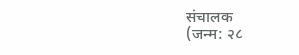संचालक
(जन्म: २८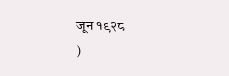जून १९२८
)